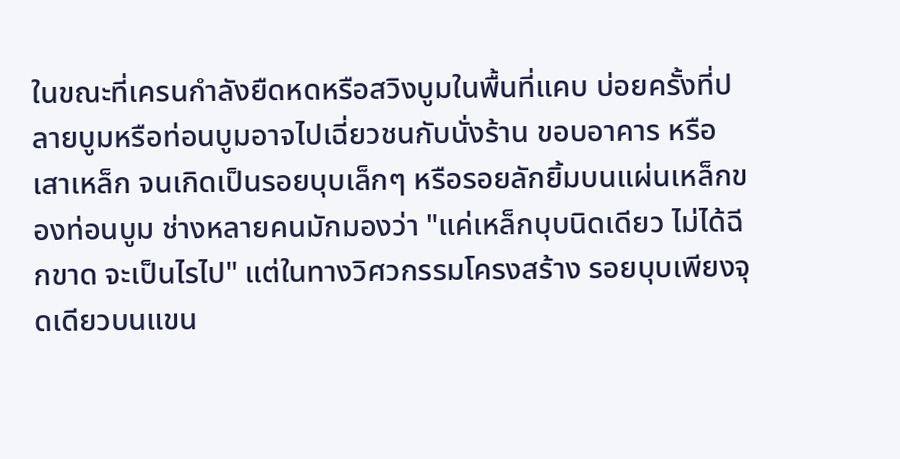ในขณะที่เครนกำลังยืดหดหรือสวิงบูมในพื้นที่แคบ บ่อยครั้งที่ปลายบูมหรือท่อนบูมอาจไปเฉี่ยวชนกับนั่งร้าน ขอบอาคาร หรือเสาเหล็ก จนเกิดเป็นรอยบุบเล็กๆ หรือรอยลักยิ้มบนแผ่นเหล็กของท่อนบูม ช่างหลายคนมักมองว่า "แค่เหล็กบุบนิดเดียว ไม่ได้ฉีกขาด จะเป็นไรไป" แต่ในทางวิศวกรรมโครงสร้าง รอยบุบเพียงจุดเดียวบนแขน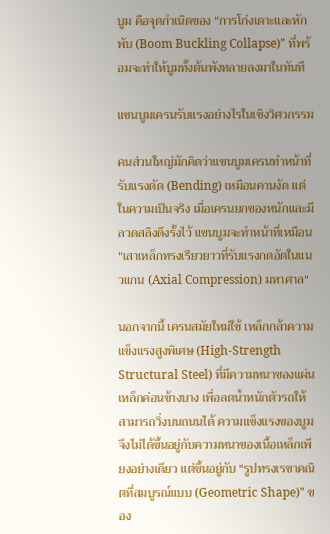บูม คือจุดกำเนิดของ "การโก่งเดาะและหักพับ (Boom Buckling Collapse)" ที่พร้อมจะทำให้บูมทั้งต้นพังทลายลงมาในทันที

แขนบูมเครนรับแรงอย่างไรในเชิงวิศวกรรม

คนส่วนใหญ่มักคิดว่าแขนบูมเครนทำหน้าที่รับแรงดัด (Bending) เหมือนคานงัด แต่ในความเป็นจริง เมื่อเครนยกของหนักและมีลวดสลิงดึงรั้งไว้ แขนบูมจะทำหน้าที่เหมือน "เสาเหล็กทรงเรียวยาวที่รับแรงกดอัดในแนวแกน (Axial Compression) มหาศาล"

นอกจากนี้ เครนสมัยใหม่ใช้ เหล็กกล้าความแข็งแรงสูงพิเศษ (High-Strength Structural Steel) ที่มีความหนาของแผ่นเหล็กค่อนข้างบาง เพื่อลดน้ำหนักตัวรถให้สามารถวิ่งบนถนนได้ ความแข็งแรงของบูมจึงไม่ได้ขึ้นอยู่กับความหนาของเนื้อเหล็กเพียงอย่างเดียว แต่ขึ้นอยู่กับ "รูปทรงเรขาคณิตที่สมบูรณ์แบบ (Geometric Shape)" ของ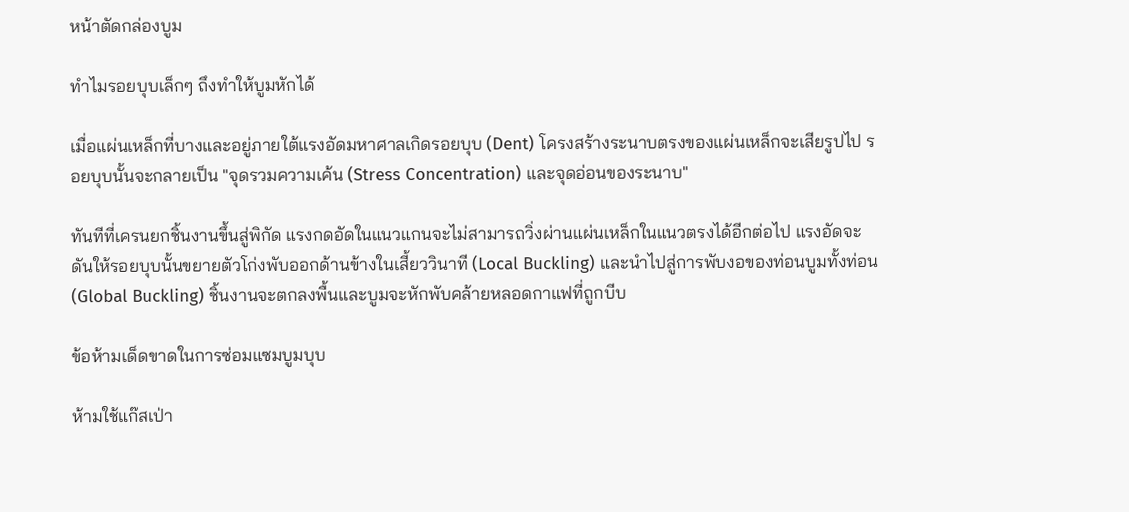หน้าตัดกล่องบูม

ทำไมรอยบุบเล็กๆ ถึงทำให้บูมหักได้

เมื่อแผ่นเหล็กที่บางและอยู่ภายใต้แรงอัดมหาศาลเกิดรอยบุบ (Dent) โครงสร้างระนาบตรงของแผ่นเหล็กจะเสียรูปไป รอยบุบนั้นจะกลายเป็น "จุดรวมความเค้น (Stress Concentration) และจุดอ่อนของระนาบ"

ทันทีที่เครนยกชิ้นงานขึ้นสู่พิกัด แรงกดอัดในแนวแกนจะไม่สามารถวิ่งผ่านแผ่นเหล็กในแนวตรงได้อีกต่อไป แรงอัดจะดันให้รอยบุบนั้นขยายตัวโก่งพับออกด้านข้างในเสี้ยววินาที (Local Buckling) และนำไปสู่การพับงอของท่อนบูมทั้งท่อน (Global Buckling) ชิ้นงานจะตกลงพื้นและบูมจะหักพับคล้ายหลอดกาแฟที่ถูกบีบ

ข้อห้ามเด็ดขาดในการซ่อมแซมบูมบุบ

ห้ามใช้แก๊สเป่า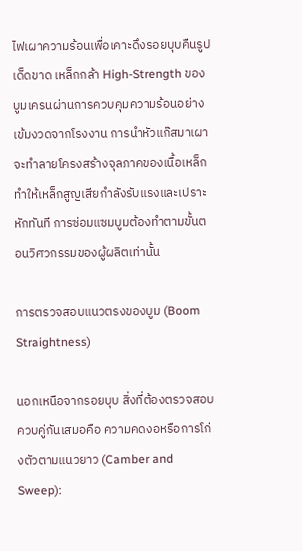ไฟเผาความร้อนเพื่อเคาะดึงรอยบุบคืนรูปเด็ดขาด เหล็กกล้า High-Strength ของบูมเครนผ่านการควบคุมความร้อนอย่างเข้มงวดจากโรงงาน การนำหัวแก๊สมาเผาจะทำลายโครงสร้างจุลภาคของเนื้อเหล็ก ทำให้เหล็กสูญเสียกำลังรับแรงและเปราะหักทันที การซ่อมแซมบูมต้องทำตามขั้นตอนวิศวกรรมของผู้ผลิตเท่านั้น

การตรวจสอบแนวตรงของบูม (Boom Straightness)

นอกเหนือจากรอยบุบ สิ่งที่ต้องตรวจสอบควบคู่กันเสมอคือ ความคดงอหรือการโก่งตัวตามแนวยาว (Camber and Sweep):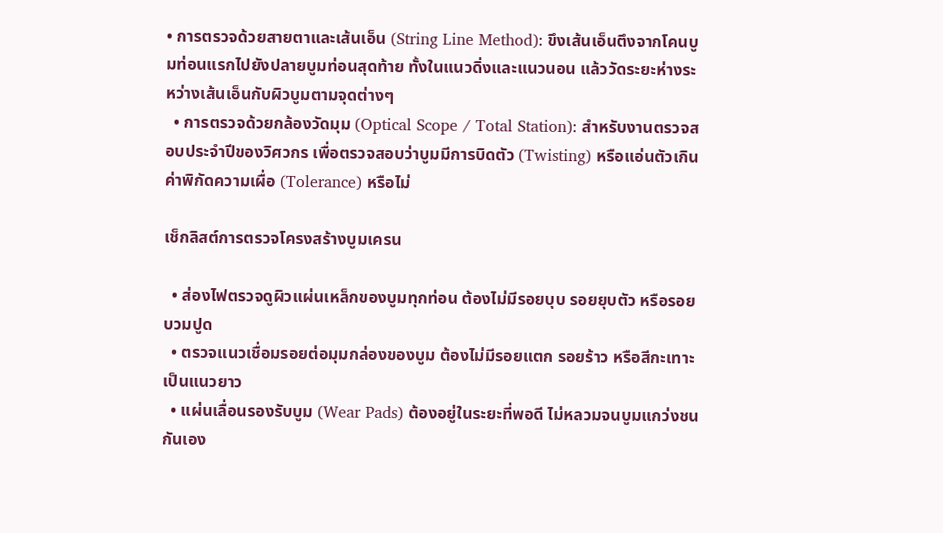• การตรวจด้วยสายตาและเส้นเอ็น (String Line Method): ขึงเส้นเอ็นตึงจากโคนบูมท่อนแรกไปยังปลายบูมท่อนสุดท้าย ทั้งในแนวดิ่งและแนวนอน แล้ววัดระยะห่างระหว่างเส้นเอ็นกับผิวบูมตามจุดต่างๆ
  • การตรวจด้วยกล้องวัดมุม (Optical Scope / Total Station): สำหรับงานตรวจสอบประจำปีของวิศวกร เพื่อตรวจสอบว่าบูมมีการบิดตัว (Twisting) หรือแอ่นตัวเกินค่าพิกัดความเผื่อ (Tolerance) หรือไม่

เช็กลิสต์การตรวจโครงสร้างบูมเครน

  • ส่องไฟตรวจดูผิวแผ่นเหล็กของบูมทุกท่อน ต้องไม่มีรอยบุบ รอยยุบตัว หรือรอยบวมปูด
  • ตรวจแนวเชื่อมรอยต่อมุมกล่องของบูม ต้องไม่มีรอยแตก รอยร้าว หรือสีกะเทาะเป็นแนวยาว
  • แผ่นเลื่อนรองรับบูม (Wear Pads) ต้องอยู่ในระยะที่พอดี ไม่หลวมจนบูมแกว่งชนกันเอง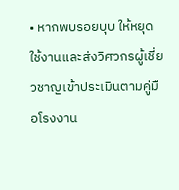• หากพบรอยบุบ ให้หยุดใช้งานและส่งวิศวกรผู้เชี่ยวชาญเข้าประเมินตามคู่มือโรงงาน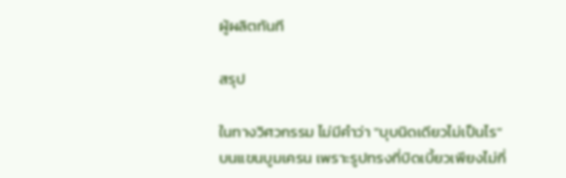ผู้ผลิตทันที

สรุป

ในทางวิศวกรรม ไม่มีคำว่า "บุบนิดเดียวไม่เป็นไร" บนแขนบูมเครน เพราะรูปทรงที่บิดเบี้ยวเพียงไม่กี่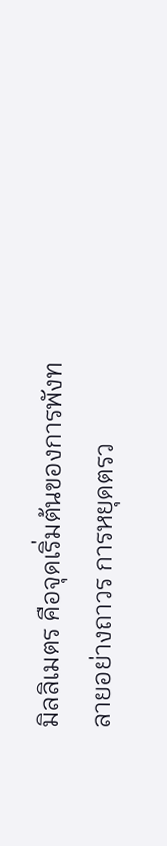มิลลิเมตร คือจุดเริ่มต้นของการพังทลายอย่างถาวร การหยุดตรว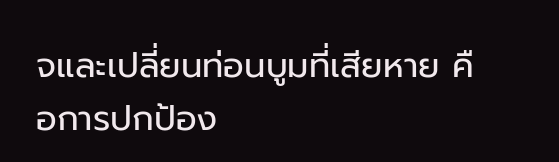จและเปลี่ยนท่อนบูมที่เสียหาย คือการปกป้อง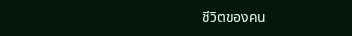ชีวิตของคน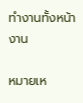ทำงานทั้งหน้างาน

หมายเห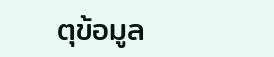ตุข้อมูล